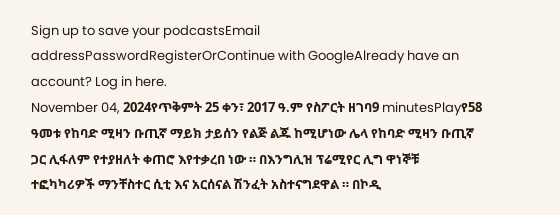Sign up to save your podcastsEmail addressPasswordRegisterOrContinue with GoogleAlready have an account? Log in here.
November 04, 2024የጥቅምት 25 ቀን፣ 2017 ዓ.ም የስፖርት ዘገባ9 minutesPlayየ58 ዓመቱ የከባድ ሚዛን ቡጢኛ ማይክ ታይሰን የልጅ ልጁ ከሚሆነው ሌላ የከባድ ሚዛን ቡጢኛ ጋር ሊፋለም የተያዘለት ቀጠሮ እየተቃረበ ነው ። በእንግሊዝ ፕሬሚየር ሊግ ዋነኞቹ ተፎካካሪዎች ማንቸስተር ሲቲ እና አርሰናል ሽንፈት አስተናግደዋል ። በኮዲ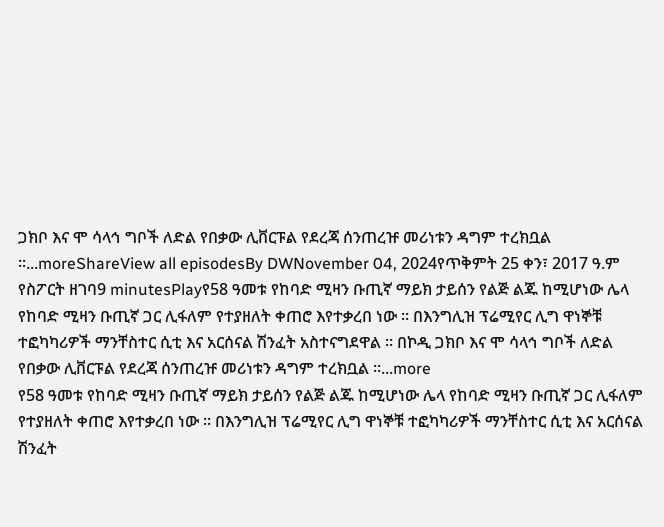ጋክቦ እና ሞ ሳላኅ ግቦች ለድል የበቃው ሊቨርፑል የደረጃ ሰንጠረዡ መሪነቱን ዳግም ተረክቧል ።...moreShareView all episodesBy DWNovember 04, 2024የጥቅምት 25 ቀን፣ 2017 ዓ.ም የስፖርት ዘገባ9 minutesPlayየ58 ዓመቱ የከባድ ሚዛን ቡጢኛ ማይክ ታይሰን የልጅ ልጁ ከሚሆነው ሌላ የከባድ ሚዛን ቡጢኛ ጋር ሊፋለም የተያዘለት ቀጠሮ እየተቃረበ ነው ። በእንግሊዝ ፕሬሚየር ሊግ ዋነኞቹ ተፎካካሪዎች ማንቸስተር ሲቲ እና አርሰናል ሽንፈት አስተናግደዋል ። በኮዲ ጋክቦ እና ሞ ሳላኅ ግቦች ለድል የበቃው ሊቨርፑል የደረጃ ሰንጠረዡ መሪነቱን ዳግም ተረክቧል ።...more
የ58 ዓመቱ የከባድ ሚዛን ቡጢኛ ማይክ ታይሰን የልጅ ልጁ ከሚሆነው ሌላ የከባድ ሚዛን ቡጢኛ ጋር ሊፋለም የተያዘለት ቀጠሮ እየተቃረበ ነው ። በእንግሊዝ ፕሬሚየር ሊግ ዋነኞቹ ተፎካካሪዎች ማንቸስተር ሲቲ እና አርሰናል ሽንፈት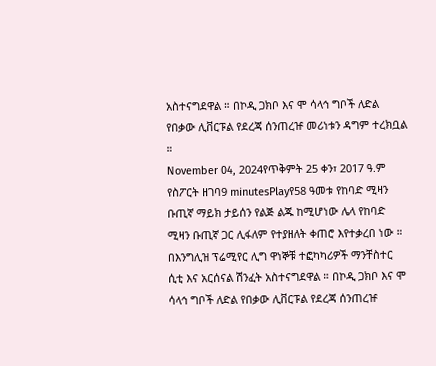አስተናግደዋል ። በኮዲ ጋክቦ እና ሞ ሳላኅ ግቦች ለድል የበቃው ሊቨርፑል የደረጃ ሰንጠረዡ መሪነቱን ዳግም ተረክቧል ።
November 04, 2024የጥቅምት 25 ቀን፣ 2017 ዓ.ም የስፖርት ዘገባ9 minutesPlayየ58 ዓመቱ የከባድ ሚዛን ቡጢኛ ማይክ ታይሰን የልጅ ልጁ ከሚሆነው ሌላ የከባድ ሚዛን ቡጢኛ ጋር ሊፋለም የተያዘለት ቀጠሮ እየተቃረበ ነው ። በእንግሊዝ ፕሬሚየር ሊግ ዋነኞቹ ተፎካካሪዎች ማንቸስተር ሲቲ እና አርሰናል ሽንፈት አስተናግደዋል ። በኮዲ ጋክቦ እና ሞ ሳላኅ ግቦች ለድል የበቃው ሊቨርፑል የደረጃ ሰንጠረዡ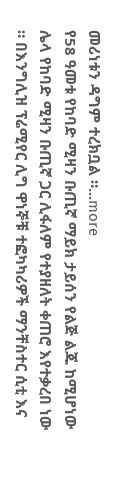መሪነቱን ዳግም ተረክቧል ።...more
የ58 ዓመቱ የከባድ ሚዛን ቡጢኛ ማይክ ታይሰን የልጅ ልጁ ከሚሆነው ሌላ የከባድ ሚዛን ቡጢኛ ጋር ሊፋለም የተያዘለት ቀጠሮ እየተቃረበ ነው ። በእንግሊዝ ፕሬሚየር ሊግ ዋነኞቹ ተፎካካሪዎች ማንቸስተር ሲቲ እና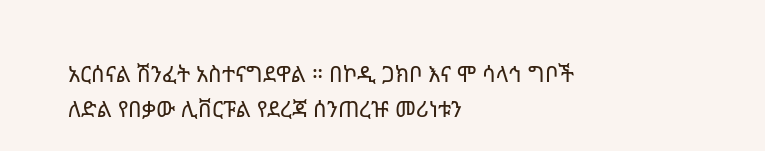አርሰናል ሽንፈት አስተናግደዋል ። በኮዲ ጋክቦ እና ሞ ሳላኅ ግቦች ለድል የበቃው ሊቨርፑል የደረጃ ሰንጠረዡ መሪነቱን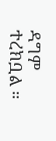ዳግም ተረክቧል ።